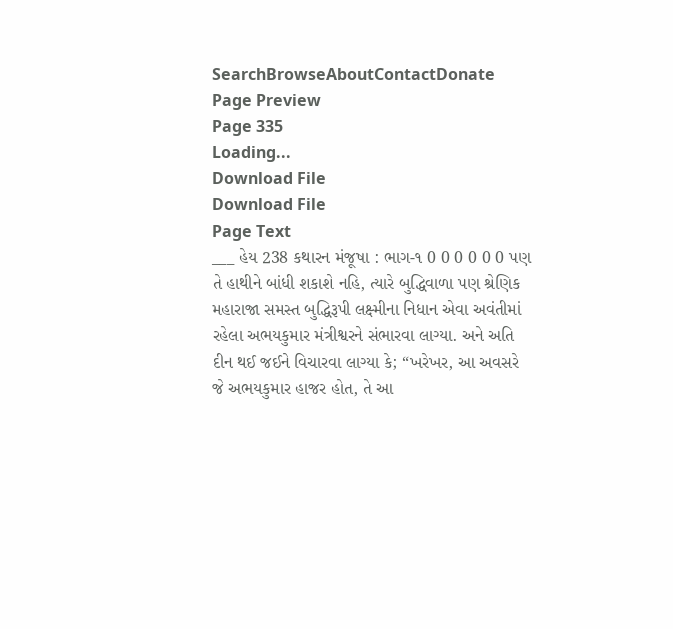SearchBrowseAboutContactDonate
Page Preview
Page 335
Loading...
Download File
Download File
Page Text
___ હેય 238 કથારન મંજૂષા : ભાગ-૧ 0 0 0 0 0 0 પણ તે હાથીને બાંધી શકાશે નહિ, ત્યારે બુદ્ધિવાળા પણ શ્રેણિક મહારાજા સમસ્ત બુદ્ધિરૂપી લક્ષ્મીના નિધાન એવા અવંતીમાં રહેલા અભયકુમાર મંત્રીશ્વરને સંભારવા લાગ્યા. અને અતિ દીન થઈ જઈને વિચારવા લાગ્યા કે; “ખરેખર, આ અવસરે જે અભયકુમાર હાજર હોત, તે આ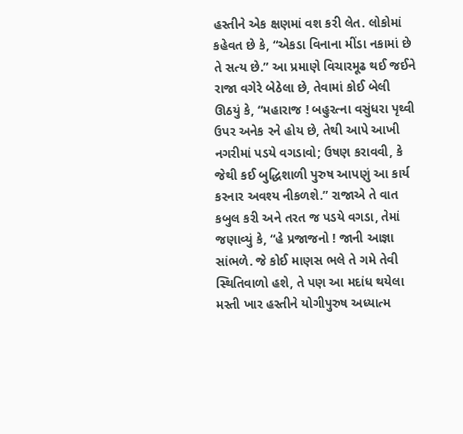હસ્તીને એક ક્ષણમાં વશ કરી લેત. લોકોમાં કહેવત છે કે, “એકડા વિનાના મીંડા નકામાં છે તે સત્ય છે.” આ પ્રમાણે વિચારમૂઢ થઈ જઈને રાજા વગેરે બેઠેલા છે, તેવામાં કોઈ બેલી ઊઠયું કે, “મહારાજ ! બહુરત્ના વસુંધરા પૃથ્વી ઉપર અનેક રને હોય છે, તેથી આપે આખી નગરીમાં પડયે વગડાવો; ઉષણ કરાવવી, કે જેથી કઈ બુદ્ધિશાળી પુરુષ આપણું આ કાર્ય કરનાર અવશ્ય નીકળશે.” રાજાએ તે વાત કબુલ કરી અને તરત જ પડયે વગડા, તેમાં જણાવ્યું કે, “હે પ્રજાજનો ! જાની આજ્ઞા સાંભળે. જે કોઈ માણસ ભલે તે ગમે તેવી સ્થિતિવાળો હશે, તે પણ આ મદાંધ થયેલા મસ્તી ખાર હસ્તીને યોગીપુરુષ અધ્યાત્મ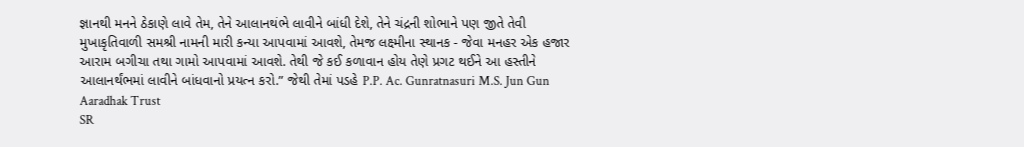જ્ઞાનથી મનને ઠેકાણે લાવે તેમ, તેને આલાનથંભે લાવીને બાંધી દેશે, તેને ચંદ્રની શોભાને પણ જીતે તેવી મુખાકૃતિવાળી સમશ્રી નામની મારી કન્યા આપવામાં આવશે, તેમજ લક્ષ્મીના સ્થાનક - જેવા મનહર એક હજાર આરામ બગીચા તથા ગામો આપવામાં આવશે. તેથી જે કઈ કળાવાન હોય તેણે પ્રગટ થઈને આ હસ્તીને આલાનર્થંભમાં લાવીને બાંધવાનો પ્રયત્ન કરો.” જેથી તેમાં પડહે P.P. Ac. Gunratnasuri M.S. Jun Gun Aaradhak Trust
SR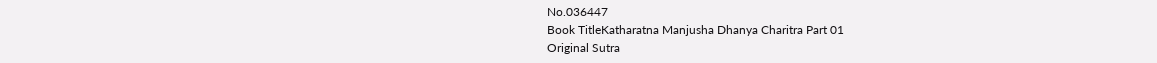No.036447
Book TitleKatharatna Manjusha Dhanya Charitra Part 01
Original Sutra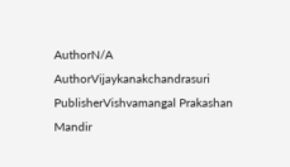AuthorN/A
AuthorVijaykanakchandrasuri
PublisherVishvamangal Prakashan Mandir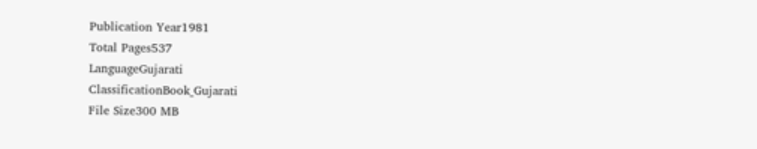Publication Year1981
Total Pages537
LanguageGujarati
ClassificationBook_Gujarati
File Size300 MB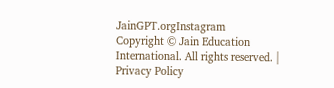JainGPT.orgInstagram
Copyright © Jain Education International. All rights reserved. | Privacy Policy